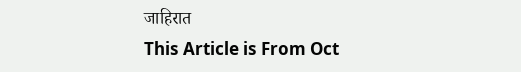जाहिरात
This Article is From Oct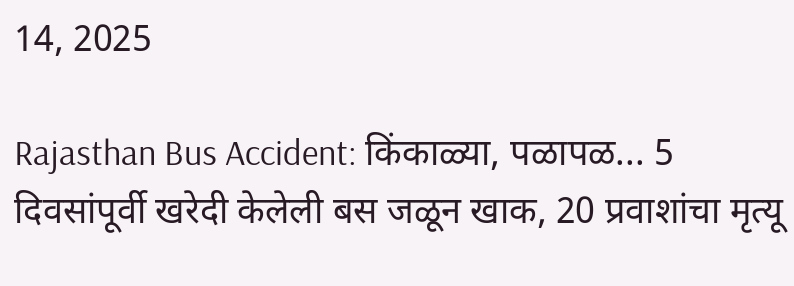14, 2025

Rajasthan Bus Accident: किंकाळ्या, पळापळ... 5 दिवसांपूर्वी खरेदी केलेली बस जळून खाक, 20 प्रवाशांचा मृत्यू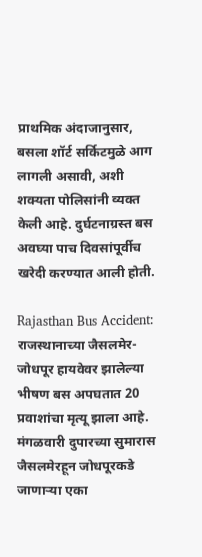प्राथमिक अंदाजानुसार, बसला शॉर्ट सर्किटमुळे आग लागली असावी, अशी शक्यता पोलिसांनी व्यक्त केली आहे. दुर्घटनाग्रस्त बस अवघ्या पाच दिवसांपूर्वीच खरेदी करण्यात आली होती.

Rajasthan Bus Accident: राजस्थानाच्या जैसलमेर-जोधपूर हायवेवर झालेल्या भीषण बस अपघतात 20 प्रवाशांचा मृत्यू झाला आहे. मंगळवारी दुपारच्या सुमारास जैसलमेरहून जोधपूरकडे जाणाऱ्या एका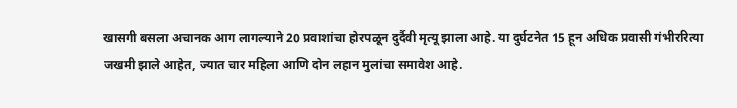खासगी बसला अचानक आग लागल्याने 20 प्रवाशांचा होरपळून दुर्दैवी मृत्यू झाला आहे. या दुर्घटनेत 15 हून अधिक प्रवासी गंभीररित्या जखमी झाले आहेत, ज्यात चार महिला आणि दोन लहान मुलांचा समावेश आहे.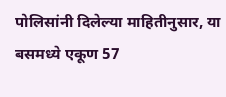पोलिसांनी दिलेल्या माहितीनुसार, या बसमध्ये एकूण 57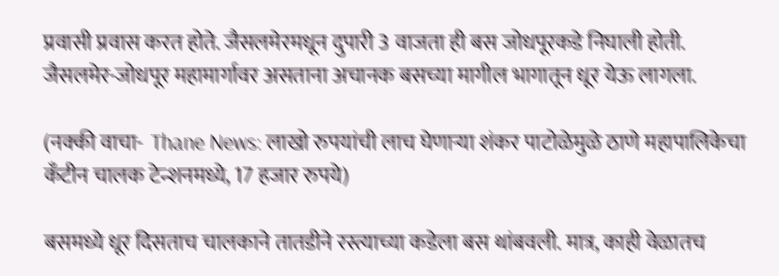प्रवासी प्रवास करत होते. जैसलमेरमधून दुपारी 3 वाजता ही बस जोधपूरकडे निघाली होती. जैसलमेर-जोधपूर महामार्गावर असताना अचानक बसच्या मागील भागातून धूर येऊ लागला.

(नक्की वाचा-  Thane News: लाखो रुपयांची लाच घेणाऱ्या शंकर पाटोळेमुळे ठाणे महापालिकेचा कँटीन चालक टेन्शनमध्ये, 17 हजार रुपये)

बसमध्ये धूर दिसताच चालकाने तातडीने रस्त्याच्या कडेला बस थांबवली. मात्र, काही वेळातच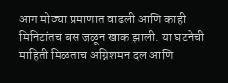आग मोठ्या प्रमाणात वाढली आणि काही मिनिटांतच बस जळून खाक झाली. या घटनेची माहिती मिळताच अग्निशमन दल आणि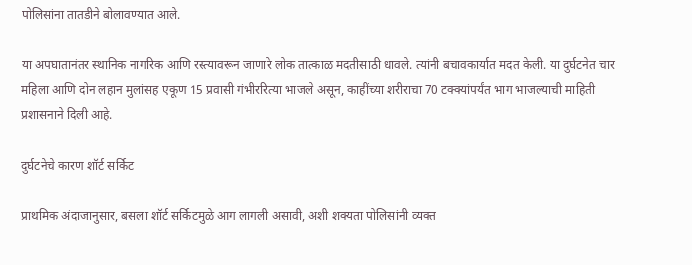पोलिसांना तातडीने बोलावण्यात आले.

या अपघातानंतर स्थानिक नागरिक आणि रस्त्यावरून जाणारे लोक तात्काळ मदतीसाठी धावले. त्यांनी बचावकार्यात मदत केली. या दुर्घटनेत चार महिला आणि दोन लहान मुलांसह एकूण 15 प्रवासी गंभीररित्या भाजले असून, काहींच्या शरीराचा 70 टक्क्यांपर्यंत भाग भाजल्याची माहिती प्रशासनाने दिली आहे.

दुर्घटनेचे कारण शॉर्ट सर्किट

प्राथमिक अंदाजानुसार, बसला शॉर्ट सर्किटमुळे आग लागली असावी, अशी शक्यता पोलिसांनी व्यक्त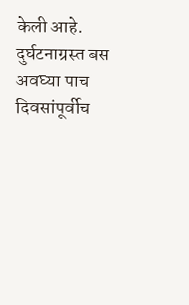केली आहे. दुर्घटनाग्रस्त बस अवघ्या पाच दिवसांपूर्वीच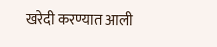खरेदी करण्यात आली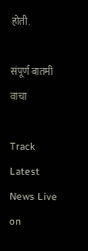होती.

संपूर्ण बातमी वाचा

Track Latest News Live on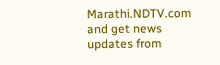Marathi.NDTV.com and get news updates from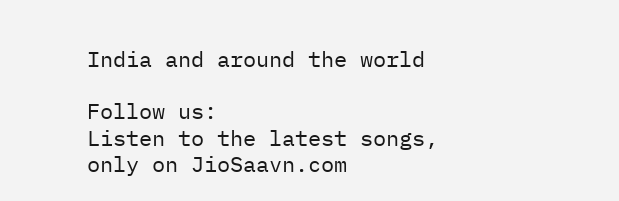India and around the world

Follow us:
Listen to the latest songs, only on JioSaavn.com